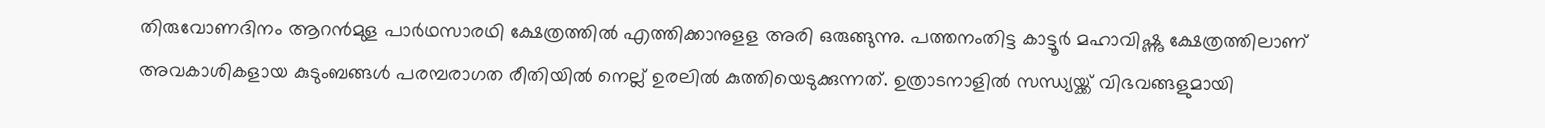തിരുവോണദിനം ആറന്‍മുള പാര്‍ഥസാരഥി ക്ഷേത്രത്തില്‍ എത്തിക്കാനുളള അരി ഒരുങ്ങുന്നു. പത്തനംതിട്ട കാട്ടൂര്‍ മഹാവിഷ്ണു ക്ഷേത്രത്തിലാണ് അവകാശികളായ കുടുംബങ്ങള്‍ പരമ്പരാഗത രീതിയില്‍ നെല്ല് ഉരലില്‍ കുത്തിയെടുക്കുന്നത്. ഉത്രാടനാളില്‍ സന്ധ്യയ്ക്ക് വിഭവങ്ങളുമായി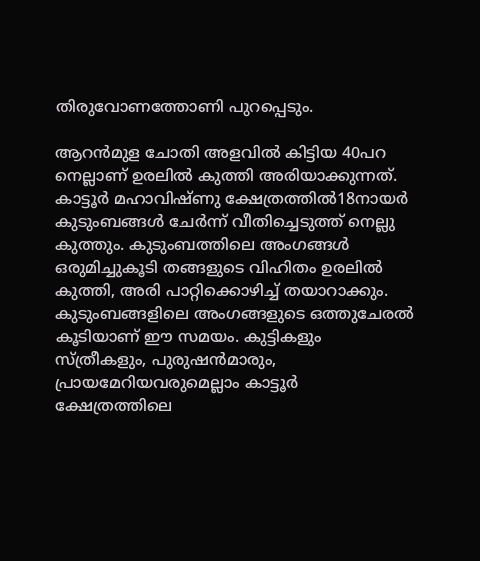തിരുവോണത്തോണി പുറപ്പെടും.

ആറന്‍മുള ചോതി അളവില്‍ കിട്ടിയ 40പറ നെല്ലാണ് ഉരലില്‍ കുത്തി അരിയാക്കുന്നത്. കാട്ടൂര്‍ മഹാവിഷ്ണു ക്ഷേത്രത്തില്‍18നായര്‍ കുടുംബങ്ങള്‍ ചേര്‍ന്ന് വീതിച്ചെടുത്ത് നെല്ലു കുത്തും. കുടുംബത്തിലെ അംഗങ്ങള്‍ ഒരുമിച്ചുകൂടി തങ്ങളുടെ വിഹിതം ഉരലില്‍ കുത്തി, അരി പാറ്റിക്കൊഴിച്ച് തയാറാക്കും. കുടുംബങ്ങളിലെ അംഗങ്ങളുടെ ഒത്തുചേരല്‍ കൂടിയാണ് ഈ സമയം. കുട്ടികളും സ്ത്രീകളും, പുരുഷന്‍മാരും, പ്രായമേറിയവരുമെല്ലാം കാട്ടൂര്‍ ക്ഷേത്രത്തിലെ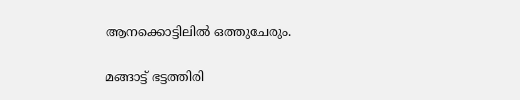ആനക്കൊട്ടിലില്‍ ഒത്തുചേരും.

മങ്ങാട്ട് ഭട്ടത്തിരി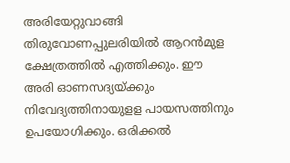അരിയേറ്റുവാങ്ങി തിരുവോണപ്പുലരിയില്‍ ആറന്‍മുള ക്ഷേത്രത്തില്‍ എത്തിക്കും. ഈ അരി ഓണസദ്യയ്ക്കും നിവേദ്യത്തിനായുളള പായസത്തിനും ഉപയോഗിക്കും. ഒരിക്കല്‍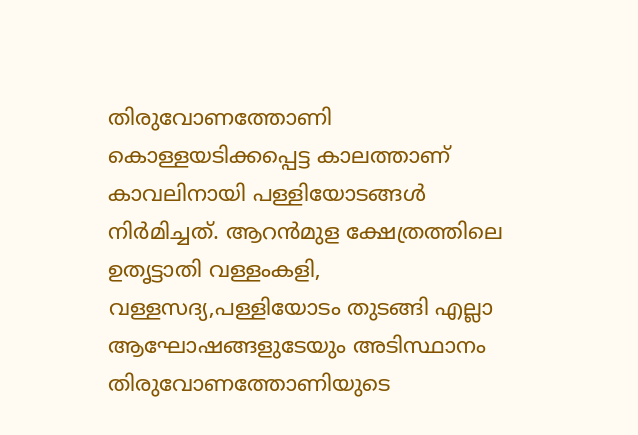തിരുവോണത്തോണി കൊള്ളയടിക്കപ്പെട്ട കാലത്താണ് കാവലിനായി പള്ളിയോടങ്ങള്‍ നിര്‍മിച്ചത്. ആറന്‍മുള ക്ഷേത്രത്തിലെ ഉതൃട്ടാതി വള്ളംകളി, വള്ളസദ്യ,പള്ളിയോടം തുടങ്ങി എല്ലാ ആഘോഷങ്ങളുടേയും അടിസ്ഥാനം തിരുവോണത്തോണിയുടെ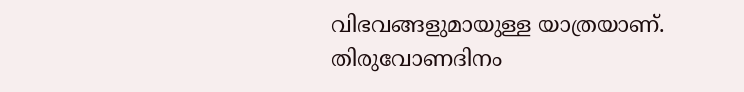വിഭവങ്ങളുമായുള്ള യാത്രയാണ്. തിരുവോണദിനം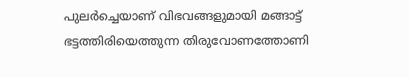പുലര്‍ച്ചെയാണ് വിഭവങ്ങളുമായി മങ്ങാട്ട് ഭട്ടത്തിരിയെത്തുന്ന തിരുവോണത്തോണി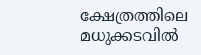ക്ഷേത്രത്തിലെ മധുക്കടവില്‍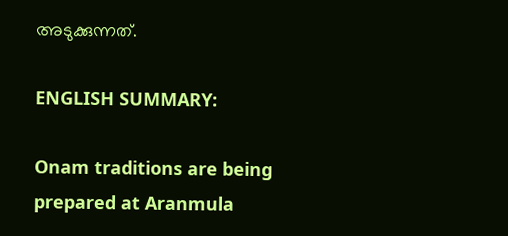അടുക്കുന്നത്.

ENGLISH SUMMARY:

Onam traditions are being prepared at Aranmula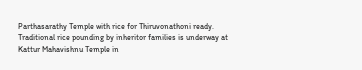Parthasarathy Temple with rice for Thiruvonathoni ready. Traditional rice pounding by inheritor families is underway at Kattur Mahavishnu Temple in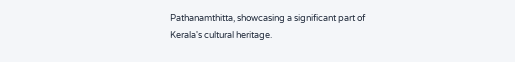Pathanamthitta, showcasing a significant part of Kerala's cultural heritage.